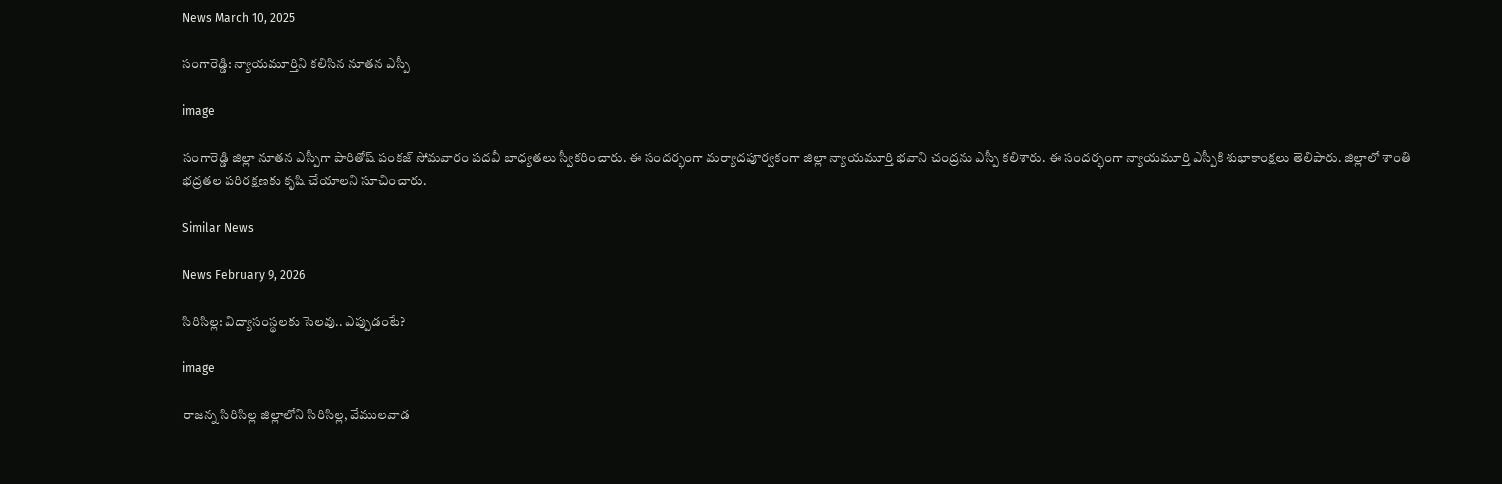News March 10, 2025

సంగారెడ్డి: న్యాయమూర్తిని కలిసిన నూతన ఎస్పీ

image

సంగారెడ్డి జిల్లా నూతన ఎస్పీగా పారితోష్ పంకజ్ సోమవారం పదవీ బాధ్యతలు స్వీకరించారు. ఈ సందర్భంగా మర్యాదపూర్వకంగా జిల్లా న్యాయమూర్తి భవాని చంద్రను ఎస్పీ కలిశారు. ఈ సందర్భంగా న్యాయమూర్తి ఎస్పీకి శుభాకాంక్షలు తెలిపారు. జిల్లాలో శాంతి భద్రతల పరిరక్షణకు కృషి చేయాలని సూచించారు.

Similar News

News February 9, 2026

సిరిసిల్ల: విద్యాసంస్థలకు సెలవు.. ఎప్పుడంటే?

image

రాజన్న సిరిసిల్ల జిల్లాలోని సిరిసిల్ల, వేములవాడ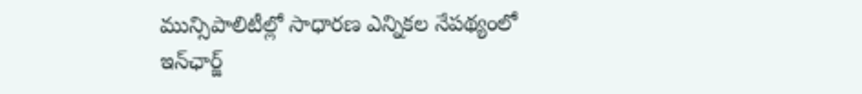మున్సిపాలిటీల్లో సాధారణ ఎన్నికల నేపథ్యంలో ఇన్‌ఛార్జ్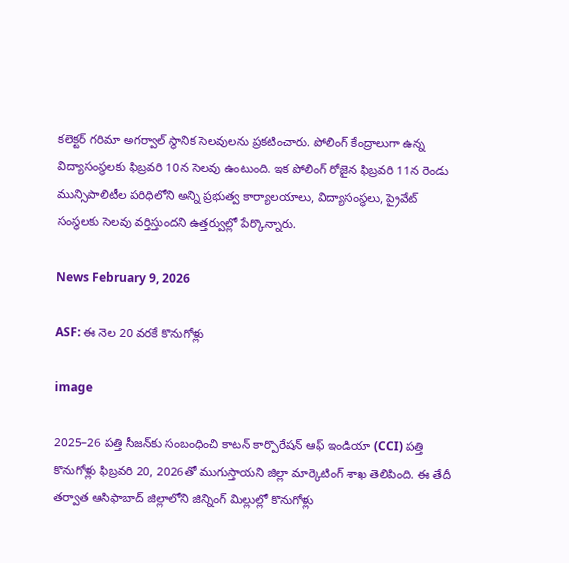కలెక్టర్ గరిమా అగర్వాల్ స్థానిక సెలవులను ప్రకటించారు. పోలింగ్ కేంద్రాలుగా ఉన్న విద్యాసంస్థలకు ఫిబ్రవరి 10న సెలవు ఉంటుంది. ఇక పోలింగ్ రోజైన ఫిబ్రవరి 11న రెండు మున్సిపాలిటీల పరిధిలోని అన్ని ప్రభుత్వ కార్యాలయాలు, విద్యాసంస్థలు, ప్రైవేట్ సంస్థలకు సెలవు వర్తిస్తుందని ఉత్తర్వుల్లో పేర్కొన్నారు.

News February 9, 2026

ASF: ఈ నెల 20 వరకే కొనుగోళ్లు

image

2025–26 పత్తి సీజన్‌కు సంబంధించి కాటన్ కార్పొరేషన్ ఆఫ్ ఇండియా (CCI) పత్తి కొనుగోళ్లు ఫిబ్రవరి 20, 2026తో ముగుస్తాయని జిల్లా మార్కెటింగ్ శాఖ తెలిపింది. ఈ తేదీ తర్వాత ఆసిఫాబాద్ జిల్లాలోని జిన్నింగ్ మిల్లుల్లో కొనుగోళ్లు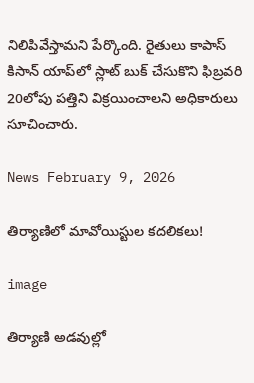నిలిపివేస్తామని పేర్కొంది. రైతులు కాపాస్ కిసాన్ యాప్‌లో స్లాట్ బుక్ చేసుకొని ఫిబ్రవరి 20లోపు పత్తిని విక్రయించాలని అధికారులు సూచించారు.

News February 9, 2026

తిర్యాణిలో మావోయిస్టుల కదలికలు!

image

తిర్యాణి అడవుల్లో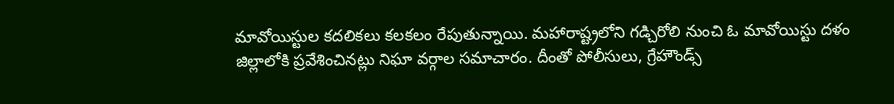మావోయిస్టుల కదలికలు కలకలం రేపుతున్నాయి. మహారాష్ట్రలోని గడ్చిరోలి నుంచి ఓ మావోయిస్టు దళం జిల్లాలోకి ప్రవేశించినట్లు నిఘా వర్గాల సమాచారం. దీంతో పోలీసులు, గ్రేహౌండ్స్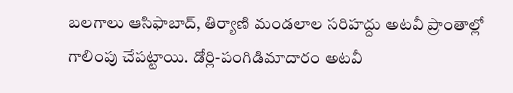బలగాలు ఆసిఫాబాద్, తిర్యాణి మండలాల సరిహద్దు అటవీ ప్రాంతాల్లో గాలింపు చేపట్టాయి. డోర్లి-పంగిడిమాదారం అటవీ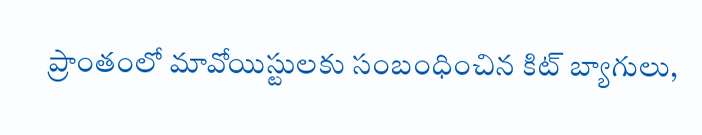ప్రాంతంలో మావోయిస్టులకు సంబంధించిన కిట్ బ్యాగులు,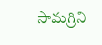సామగ్రిని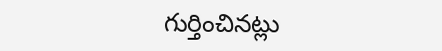గుర్తించినట్లు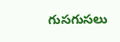గుసగుసలు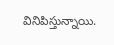వినిపిస్తున్నాయి.